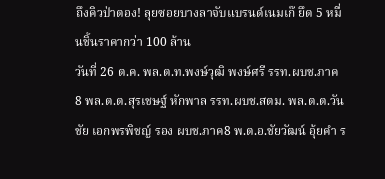ถึงคิวป่าตอง! ลุยซอยบางลาจับแบรนด์เนมเก๊ ยึด 5 หมื่นชิ้นราคากว่า 100 ล้าน
วันที่ 26 ต.ค. พล.ต.ท.พงษ์วุฒิ พงษ์ศรี รรท.ผบช.ภาค 8 พล.ต.ต.สุรเชษฐ์ หักพาล รรท.ผบช.สตม. พล.ต.ต.วันชัย เอกพรพิชญ์ รอง ผบช.ภาค8 พ.ต.อ.ชัยวัฒน์ อุ้ยคำ ร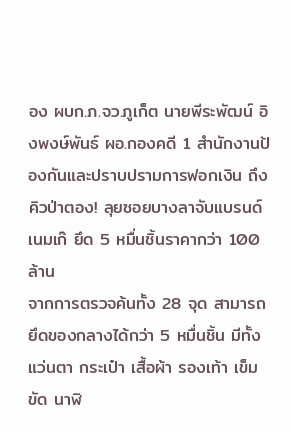อง ผบก.ภ.จว.ภูเก็ต นายพีระพัฒน์ อิงพงษ์พันธ์ ผอ.กองคดี 1 สำนักงานป้องกันและปราบปรามการฟอกเงิน ถึงคิวป่าตอง! ลุยซอยบางลาจับแบรนด์เนมเก๊ ยึด 5 หมื่นชิ้นราคากว่า 100 ล้าน
จากการตรวจค้นทั้ง 28 จุด สามารถยึดของกลางได้กว่า 5 หมื่นชิ้น มีทั้ง แว่นตา กระเป๋า เสื้อผ้า รองเท้า เข็มขัด นาฬิ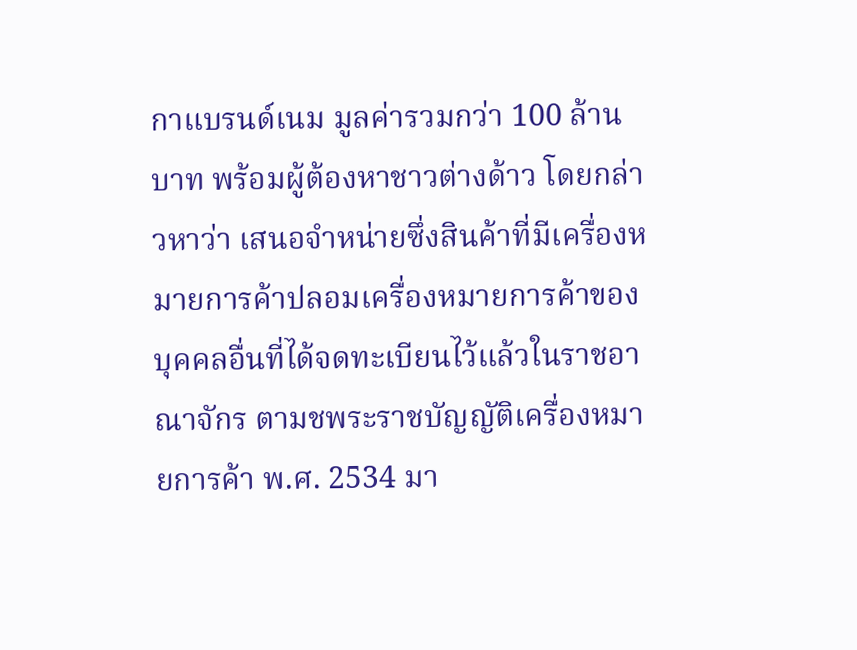กาแบรนด์เนม มูลค่ารวมกว่า 100 ล้านบาท พร้อมผู้ต้องหาชาวต่างด้าว โดยกล่าวหาว่า เสนอจำหน่ายซึ่งสินค้าที่มีเครื่องหมายการค้าปลอมเครื่องหมายการค้าของบุคคลอื่นที่ได้จดทะเบียนไว้แล้วในราชอาณาจักร ตามชพระราชบัญญัติเครื่องหมายการค้า พ.ศ. 2534 มา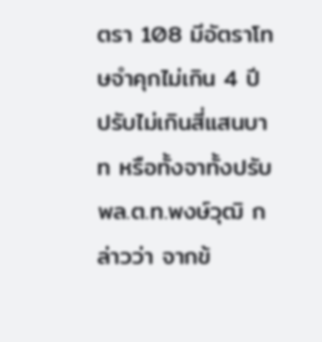ตรา 108 มีอัตราโทษจำคุกไม่เกิน 4 ปี ปรับไม่เกินสี่แสนบาท หรือทั้งจาทั้งปรับ
พล.ต.ท.พงษ์วุฒิ กล่าวว่า จากข้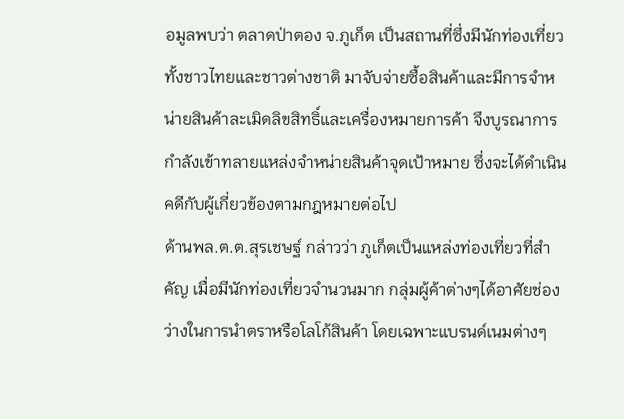อมูลพบว่า ตลาดป่าตอง จ.ภูเก็ต เป็นสถานที่ซึ่งมีนักท่องเที่ยวทั้งชาวไทยและชาวต่างชาติ มาจับจ่ายซื้อสินค้าและมีการจำหน่ายสินค้าละเมิดลิขสิทธิ์และเครื่องหมายการค้า จึงบูรณาการกำลังเข้าทลายแหล่งจำหน่ายสินค้าจุดเป้าหมาย ซึ่งจะได้ดำเนินคดีกับผู้เกี่ยวข้องตามกฎหมายต่อไป
ด้านพล.ต.ต.สุรเชษฐ์ กล่าวว่า ภูเก็ตเป็นแหล่งท่องเที่ยวที่สำคัญ เมื่อมีนักท่องเที่ยวจำนวนมาก กลุ่มผู้ค้าต่างๆได้อาศัยช่องว่างในการนำตราหรือโลโก้สินค้า โดยเฉพาะแบรนด์เนมต่างๆ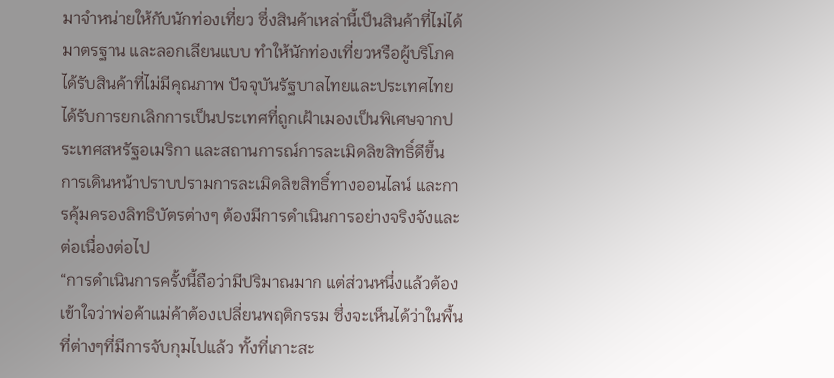มาจำหน่ายให้กับนักท่องเที่ยว ซึ่งสินค้าเหล่านี้เป็นสินค้าที่ไม่ได้มาตรฐาน และลอกเลียนแบบ ทำให้นักท่องเที่ยวหรือผู้บริโภคได้รับสินค้าที่ไม่มีคุณภาพ ปัจจุบันรัฐบาลไทยและประเทศไทยได้รับการยกเลิกการเป็นประเทศที่ถูกเฝ้าเมองเป็นพิเศษจากประเทศสหรัฐอเมริกา และสถานการณ์การละเมิดลิขสิทธิ์ดีขึ้น การเดินหน้าปราบปรามการละเมิดลิขสิทธิ์ทางออนไลน์ และการคุ้มครองลิทธิบัตรต่างๆ ต้องมีการดำเนินการอย่างจริงจังและต่อเนื่องต่อไป
“การดำเนินการครั้งนี้ถือว่ามีปริมาณมาก แต่ส่วนหนึ่งแล้วต้องเข้าใจว่าพ่อค้าแม่ค้าต้องเปลี่ยนพฤติกรรม ซึ่งจะเห็นได้ว่าในพื้นที่ต่างๆที่มีการจับกุมไปแล้ว ทั้งที่เกาะสะ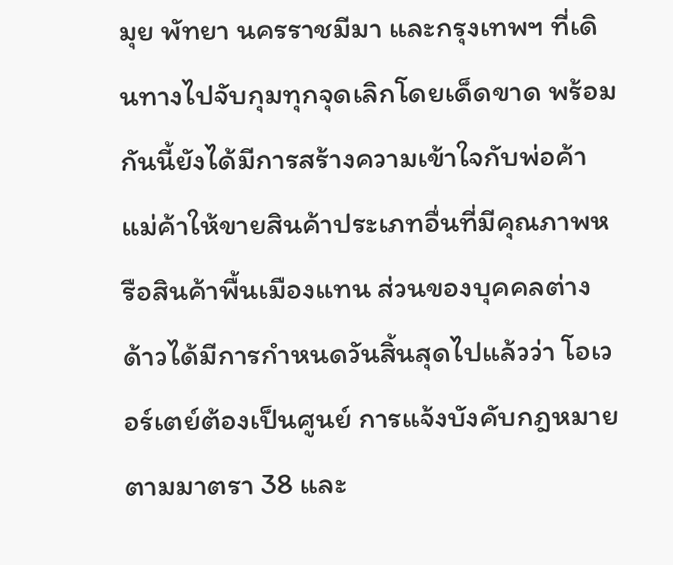มุย พัทยา นครราชมีมา และกรุงเทพฯ ที่เดินทางไปจับกุมทุกจุดเลิกโดยเด็ดขาด พร้อมกันนี้ยังได้มีการสร้างความเข้าใจกับพ่อค้าแม่ค้าให้ขายสินค้าประเภทอื่นที่มีคุณภาพหรือสินค้าพื้นเมืองแทน ส่วนของบุคคลต่างด้าวได้มีการกำหนดวันสิ้นสุดไปแล้วว่า โอเวอร์เตย์ต้องเป็นศูนย์ การแจ้งบังคับกฎหมายตามมาตรา 38 และ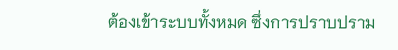ต้องเข้าระบบทั้งหมด ซึ่งการปราบปราม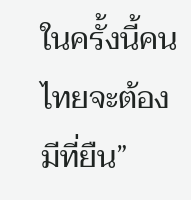ในครั้งนี้คนไทยจะต้องมีที่ยืน”